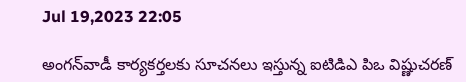Jul 19,2023 22:05

అంగన్‌వాడీ కార్యకర్తలకు సూచనలు ఇస్తున్న ఐటిడిఎ పిఒ విష్ణుచరణ్‌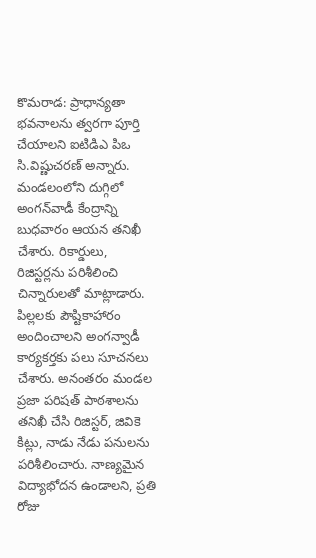కొమరాడ: ప్రాధాన్యతా భవనాలను త్వరగా పూర్తి చేయాలని ఐటిడిఎ పిఒ సి.విష్ణుచరణ్‌ అన్నారు. మండలంలోని దుగ్గిలో అంగన్‌వాడీ కేంద్రాన్ని బుధవారం ఆయన తనిఖీ చేశారు. రికార్డులు, రిజిస్టర్లను పరిశీలించి చిన్నారులతో మాట్లాడారు. పిల్లలకు పౌష్టికాహారం అందించాలని అంగన్వాడీ కార్యకర్తకు పలు సూచనలు చేశారు. అనంతరం మండల ప్రజా పరిషత్‌ పాఠశాలను తనిఖీ చేసి రిజిస్టర్‌, జివికె కిట్లు, నాడు నేడు పనులను పరిశీలించారు. నాణ్యమైన విద్యాభోదన ఉండాలని, ప్రతి రోజు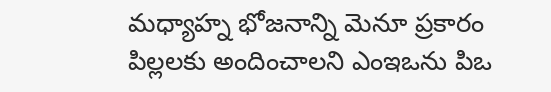మధ్యాహ్న భోజనాన్ని మెనూ ప్రకారం పిల్లలకు అందించాలని ఎంఇఒను పిఒ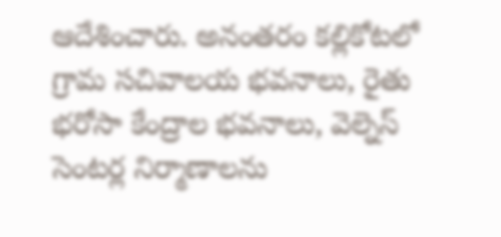ఆదేశించారు. అనంతరం కల్లికోటలో గ్రామ సచివాలయ భవనాలు, రైతు భరోసా కేంద్రాల భవనాలు, వెల్నెస్‌ సెంటర్ల నిర్మాణాలను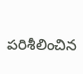పరిశీలించిన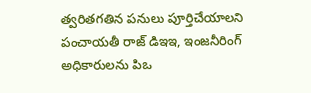త్వరితగతిన పనులు పూర్తిచేయాలని పంచాయతీ రాజ్‌ డిఇఇ, ఇంజనీరింగ్‌ అధికారులను పిఒ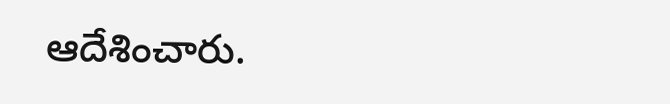ఆదేశించారు.